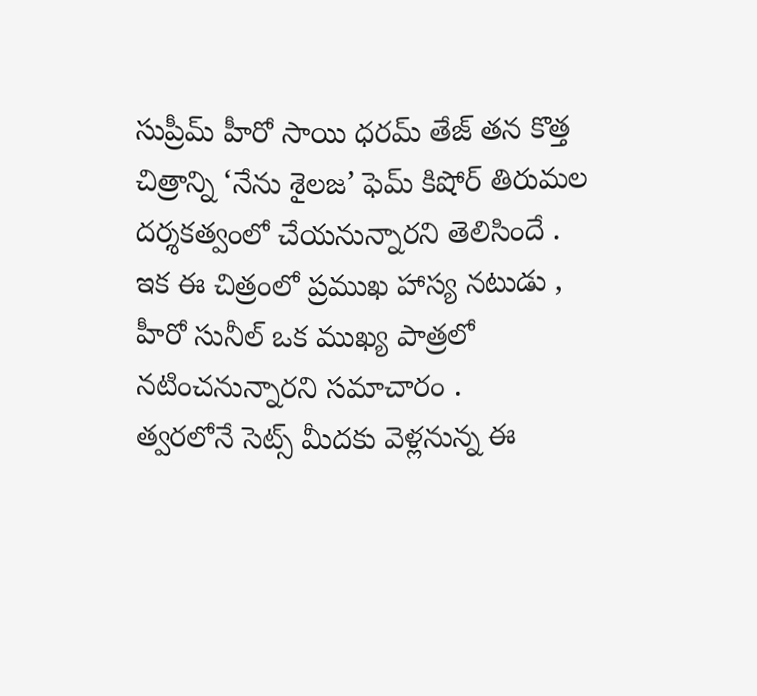సుప్రీమ్ హీరో సాయి ధరమ్ తేజ్ తన కొత్త చిత్రాన్ని ‘నేను శైలజ’ ఫెమ్ కిషోర్ తిరుమల దర్శకత్వంలో చేయనున్నారని తెలిసిందే . ఇక ఈ చిత్రంలో ప్రముఖ హాస్య నటుడు , హీరో సునీల్ ఒక ముఖ్య పాత్రలో నటించనున్నారని సమాచారం .
త్వరలోనే సెట్స్ మీదకు వెళ్లనున్న ఈ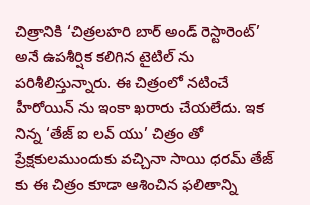చిత్రానికి ‘చిత్రలహరి బార్ అండ్ రెస్టారెంట్’ అనే ఉపశీర్షిక కలిగిన టైటిల్ ను పరిశీలిస్తున్నారు. ఈ చిత్రంలో నటించే హీరోయిన్ ను ఇంకా ఖరారు చేయలేదు. ఇక నిన్న ‘తేజ్ ఐ లవ్ యు’ చిత్రం తో ప్రేక్షకులముందుకు వచ్చినా సాయి ధరమ్ తేజ్ కు ఈ చిత్రం కూడా ఆశించిన ఫలితాన్ని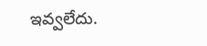ఇవ్వలేదు.